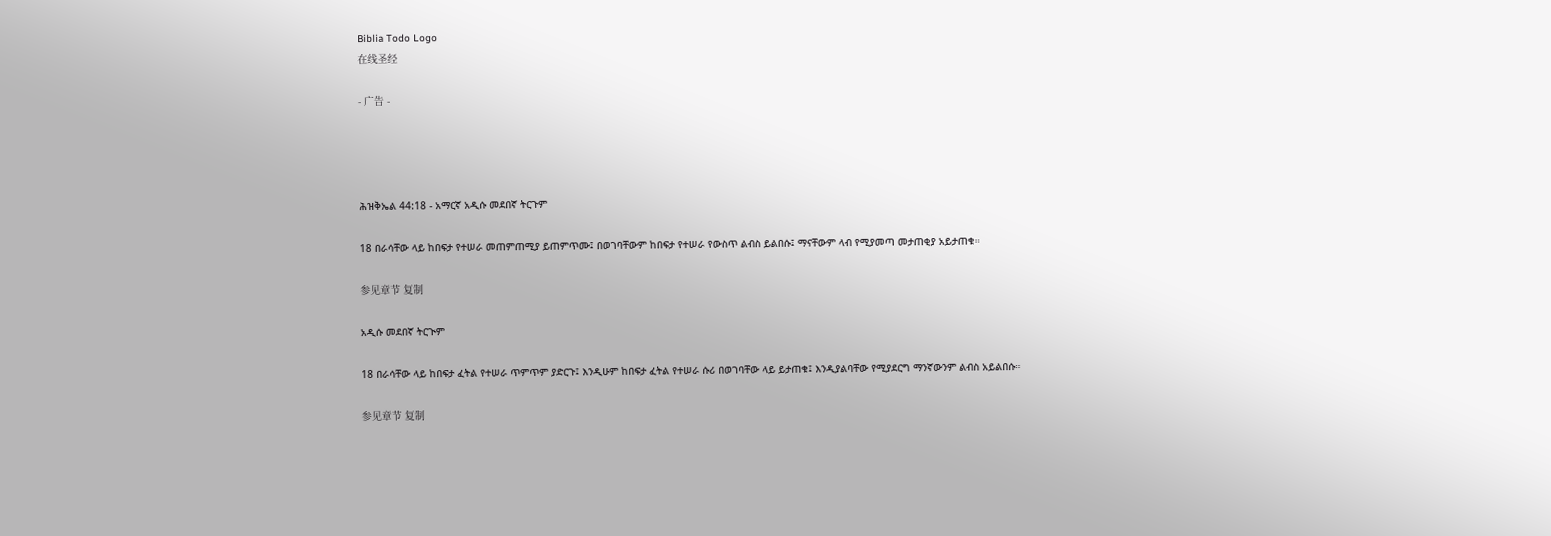Biblia Todo Logo
在线圣经

- 广告 -




ሕዝቅኤል 44:18 - አማርኛ አዲሱ መደበኛ ትርጉም

18 በራሳቸው ላይ ከበፍታ የተሠራ መጠምጠሚያ ይጠምጥሙ፤ በወገባቸውም ከበፍታ የተሠራ የውስጥ ልብስ ይልበሱ፤ ማናቸውም ላብ የሚያመጣ መታጠቂያ አይታጠቁ።

参见章节 复制

አዲሱ መደበኛ ትርጒም

18 በራሳቸው ላይ ከበፍታ ፈትል የተሠራ ጥምጥም ያድርጉ፤ እንዲሁም ከበፍታ ፈትል የተሠራ ሱሪ በወገባቸው ላይ ይታጠቁ፤ እንዲያልባቸው የሚያደርግ ማንኛውንም ልብስ አይልበሱ።

参见章节 复制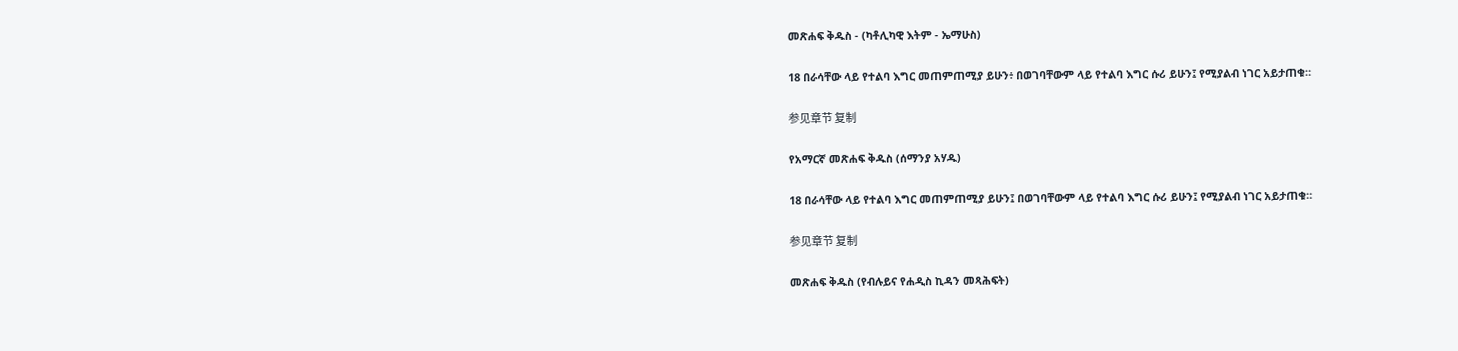መጽሐፍ ቅዱስ - (ካቶሊካዊ እትም - ኤማሁስ)

18 በራሳቸው ላይ የተልባ እግር መጠምጠሚያ ይሁን፥ በወገባቸውም ላይ የተልባ እግር ሱሪ ይሁን፤ የሚያልብ ነገር አይታጠቁ።

参见章节 复制

የአማርኛ መጽሐፍ ቅዱስ (ሰማንያ አሃዱ)

18 በራሳቸው ላይ የተልባ እግር መጠምጠሚያ ይሁን፤ በወገባቸውም ላይ የተልባ እግር ሱሪ ይሁን፤ የሚያልብ ነገር አይታጠቁ።

参见章节 复制

መጽሐፍ ቅዱስ (የብሉይና የሐዲስ ኪዳን መጻሕፍት)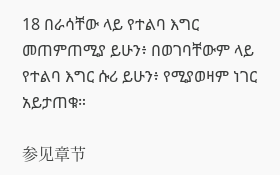18 በራሳቸው ላይ የተልባ እግር መጠምጠሚያ ይሁን፥ በወገባቸውም ላይ የተልባ እግር ሱሪ ይሁን፥ የሚያወዛም ነገር አይታጠቁ።

参见章节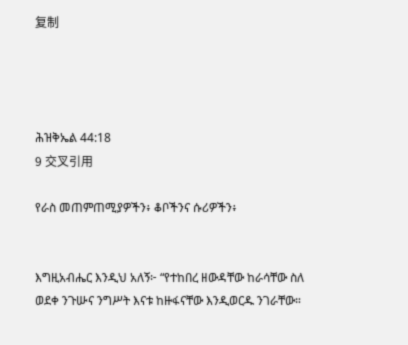复制




ሕዝቅኤል 44:18
9 交叉引用

የራስ መጠምጠሚያዎችን፥ ቆቦችንና ሱሪዎችን፥


እግዚአብሔር እንዲህ አለኝ፦ “የተከበረ ዘውዳቸው ከራሳቸው ስለ ወደቀ ንጉሡና ንግሥት እናቱ ከዙፋናቸው እንዲወርዱ ንገራቸው።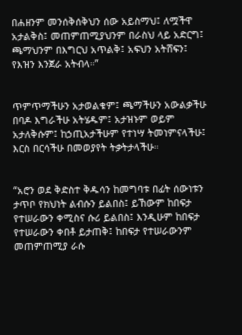በሐዘንም መንሰቅሰቅህን ሰው አይስማህ፤ ለሟችዋ አታልቅስ፤ መጠምጠሚያህንም በራስህ ላይ አድርግ፤ ጫማህንም በእግርህ አጥልቅ፤ አፍህን አትሸፍን፤ የእዝን እንጀራ አትብላ።”


ጥምጥማችሁን አታወልቁም፤ ጫማችሁን አውልቃችሁ በባዶ እግራችሁ አትሄዱም፤ አታዝኑም ወይም አታለቅሱም፤ ከኃጢአታችሁም የተነሣ ትመነምናላችሁ፤ እርስ በርሳችሁ በመወያየት ትቃትታላችሁ።


“አሮን ወደ ቅድስተ ቅዱሳን ከመግባቱ በፊት ሰውነቱን ታጥቦ የክህነት ልብሱን ይልበስ፤ ይኸውም ከበፍታ የተሠራውን ቀሚስና ሱሪ ይልበስ፤ እንዲሁም ከበፍታ የተሠራውን ቀበቶ ይታጠቅ፤ ከበፍታ የተሠራውንም መጠምጠሚያ ራሱ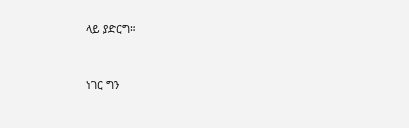ላይ ያድርግ።


ነገር ግን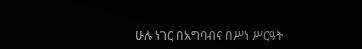ሁሉ ነገር በአግባብና በሥነ ሥርዓት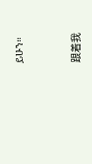ይሁን።


跟着我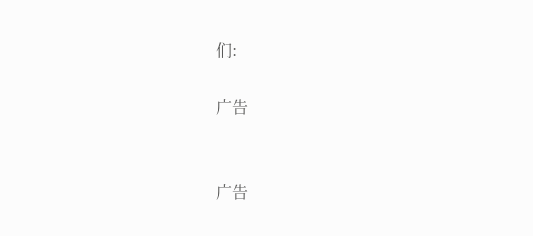们:

广告


广告